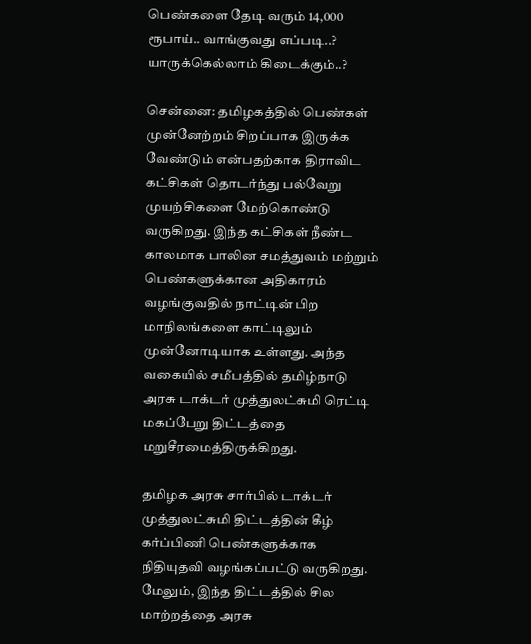பெண்களை தேடி வரும் 14,000 ரூபாய்.. வாங்குவது எப்படி..? யாருக்கெல்லாம் கிடைக்கும்..?

சென்னை: தமிழகத்தில் பெண்கள் முன்னேற்றம் சிறப்பாக இருக்க வேண்டும் என்பதற்காக திராவிட கட்சிகள் தொடர்ந்து பல்வேறு முயற்சிகளை மேற்கொண்டு வருகிறது. இந்த கட்சிகள் நீண்ட காலமாக பாலின சமத்துவம் மற்றும் பெண்களுக்கான அதிகாரம் வழங்குவதில் நாட்டின் பிற மாநிலங்களை காட்டிலும் முன்னோடியாக உள்ளது. அந்த வகையில் சமீபத்தில் தமிழ்நாடு அரசு டாக்டர் முத்துலட்சுமி ரெட்டி மகப்பேறு திட்டத்தை மறுசீரமைத்திருக்கிறது.

தமிழக அரசு சார்பில் டாக்டர் முத்துலட்சுமி திட்டத்தின் கீழ் கர்ப்பிணி பெண்களுக்காக நிதியுதவி வழங்கப்பட்டு வருகிறது. மேலும், இந்த திட்டத்தில் சில மாற்றத்தை அரசு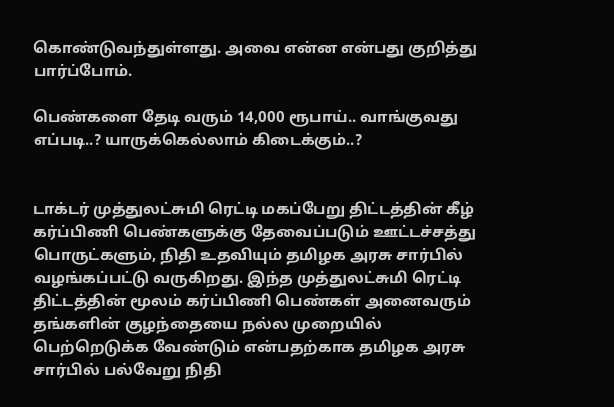கொண்டுவந்துள்ளது. அவை என்ன என்பது குறித்து பார்ப்போம்.

பெண்களை தேடி வரும் 14,000 ரூபாய்.. வாங்குவது எப்படி..? யாருக்கெல்லாம் கிடைக்கும்..?


டாக்டர் முத்துலட்சுமி ரெட்டி மகப்பேறு திட்டத்தின் கீழ் கர்ப்பிணி பெண்களுக்கு தேவைப்படும் ஊட்டச்சத்து பொருட்களும், நிதி உதவியும் தமிழக அரசு சார்பில் வழங்கப்பட்டு வருகிறது. இந்த முத்துலட்சுமி ரெட்டி திட்டத்தின் மூலம் கர்ப்பிணி பெண்கள் அனைவரும் தங்களின் குழந்தையை நல்ல முறையில் பெற்றெடுக்க வேண்டும் என்பதற்காக தமிழக அரசு சார்பில் பல்வேறு நிதி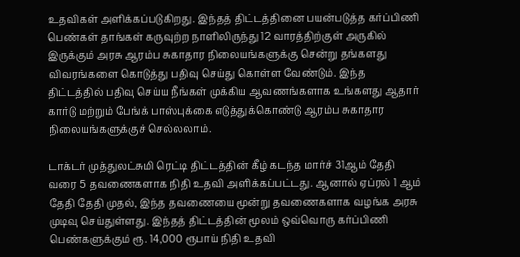உதவிகள் அளிக்கப்படுகிறது. இந்தத் திட்டத்தினை பயன்படுத்த கர்ப்பிணி பெண்கள் தாங்கள் கருவுற்ற நாளிலிருந்து 12 வாரத்திற்குள் அருகில் இருக்கும் அரசு ஆரம்ப சுகாதார நிலையங்களுக்கு சென்று தங்களது விவரங்களை கொடுத்து பதிவு செய்து கொள்ள வேண்டும். இந்த திட்டத்தில் பதிவு செய்ய நீங்கள் முக்கிய ஆவணங்களாக உங்களது ஆதார் கார்டு மற்றும் பேங்க் பாஸ்புக்கை எடுத்துக்கொண்டு ஆரம்ப சுகாதார நிலையங்களுக்குச் செல்லலாம்.

டாக்டர் முத்துலட்சுமி ரெட்டி திட்டத்தின் கீழ் கடந்த மார்ச் 31ஆம் தேதி வரை 5 தவணைகளாக நிதி உதவி அளிக்கப்பட்டது. ஆனால் ஏப்ரல் 1 ஆம் தேதி தேதி முதல், இந்த தவணையை மூன்று தவணைகளாக வழங்க அரசு முடிவு செய்துள்ளது. இந்தத் திட்டத்தின் மூலம் ஒவ்வொரு கர்ப்பிணி பெண்களுக்கும் ரூ. 14,000 ரூபாய் நிதி உதவி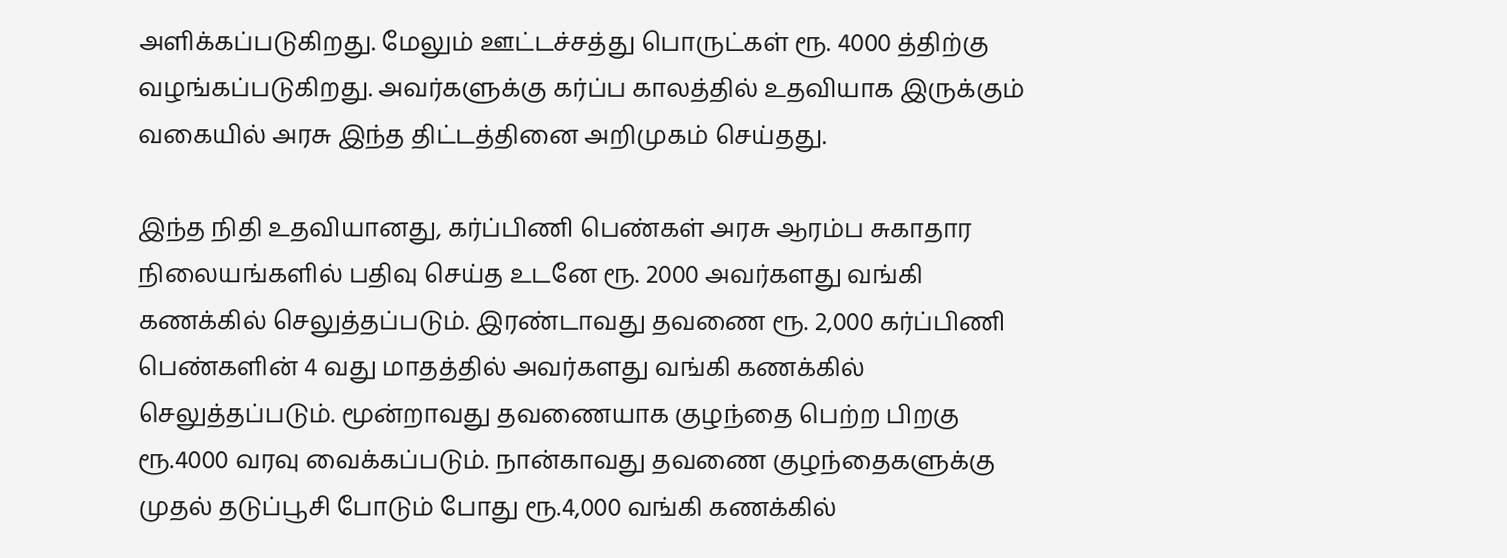அளிக்கப்படுகிறது. மேலும் ஊட்டச்சத்து பொருட்கள் ரூ. 4000 த்திற்கு வழங்கப்படுகிறது. அவர்களுக்கு கர்ப்ப காலத்தில் உதவியாக இருக்கும் வகையில் அரசு இந்த திட்டத்தினை அறிமுகம் செய்தது.

இந்த நிதி உதவியானது, கர்ப்பிணி பெண்கள் அரசு ஆரம்ப சுகாதார நிலையங்களில் பதிவு செய்த உடனே ரூ. 2000 அவர்களது வங்கி கணக்கில் செலுத்தப்படும். இரண்டாவது தவணை ரூ. 2,000 கர்ப்பிணி பெண்களின் 4 வது மாதத்தில் அவர்களது வங்கி கணக்கில் செலுத்தப்படும். மூன்றாவது தவணையாக குழந்தை பெற்ற பிறகு ரூ.4000 வரவு வைக்கப்படும். நான்காவது தவணை குழந்தைகளுக்கு முதல் தடுப்பூசி போடும் போது ரூ.4,000 வங்கி கணக்கில்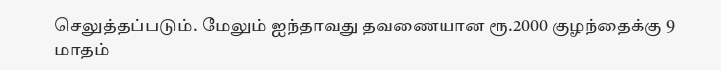செலுத்தப்படும். மேலும் ஐந்தாவது தவணையான ரூ.2000 குழந்தைக்கு 9 மாதம்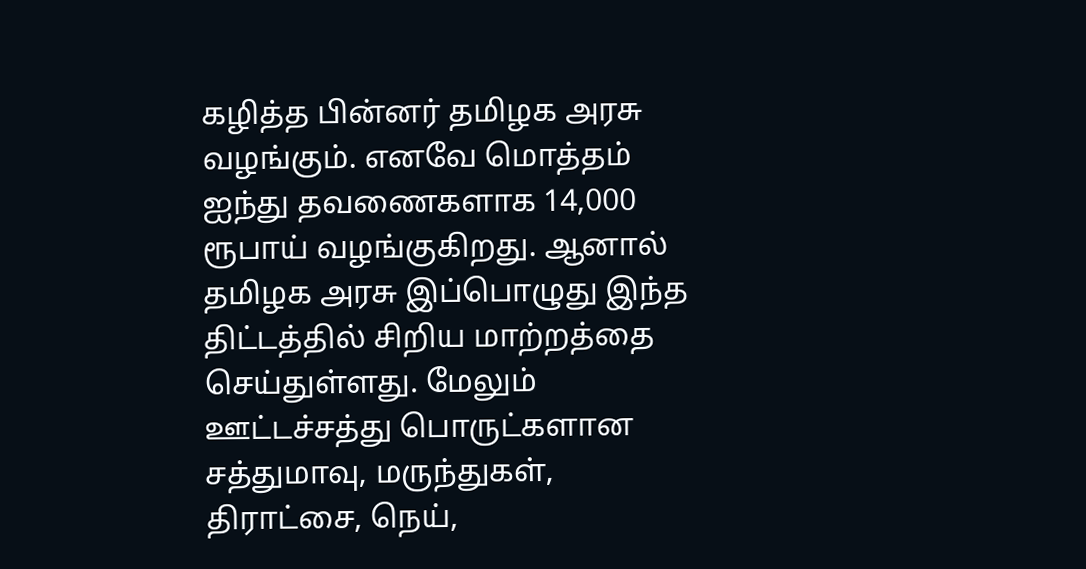கழித்த பின்னர் தமிழக அரசு வழங்கும். எனவே மொத்தம் ஐந்து தவணைகளாக 14,000 ரூபாய் வழங்குகிறது. ஆனால் தமிழக அரசு இப்பொழுது இந்த திட்டத்தில் சிறிய மாற்றத்தை செய்துள்ளது. மேலும் ஊட்டச்சத்து பொருட்களான சத்துமாவு, மருந்துகள், திராட்சை, நெய்,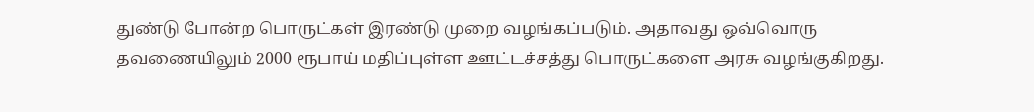துண்டு போன்ற பொருட்கள் இரண்டு முறை வழங்கப்படும். அதாவது ஒவ்வொரு தவணையிலும் 2000 ரூபாய் மதிப்புள்ள ஊட்டச்சத்து பொருட்களை அரசு வழங்குகிறது.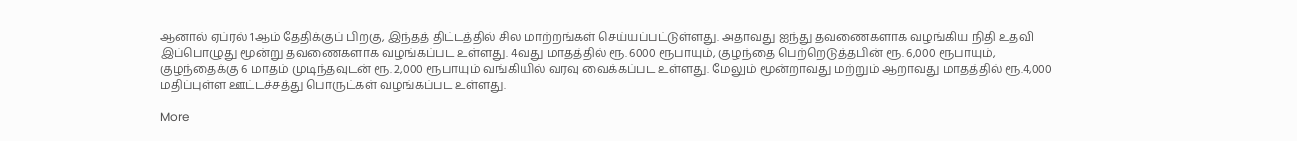ஆனால் ஏப்ரல் 1ஆம் தேதிக்குப் பிறகு, இந்தத் திட்டத்தில் சில மாற்றங்கள் செய்யப்பட்டுள்ளது. அதாவது ஐந்து தவணைகளாக வழங்கிய நிதி உதவி இப்பொழுது மூன்று தவணைகளாக வழங்கப்பட உள்ளது. 4வது மாதத்தில் ரூ. 6000 ரூபாயும், குழந்தை பெற்றெடுத்தபின் ரூ. 6,000 ரூபாயும், குழந்தைக்கு 6 மாதம் முடிந்தவுடன் ரூ. 2,000 ரூபாயும் வங்கியில் வரவு வைக்கப்பட உள்ளது. மேலும் மூன்றாவது மற்றும் ஆறாவது மாதத்தில் ரூ.4,000 மதிப்புள்ள ஊட்டச்சத்து பொருட்கள் வழங்கப்பட உள்ளது.

More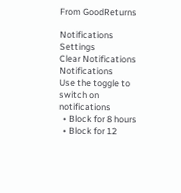From GoodReturns

Notifications
Settings
Clear Notifications
Notifications
Use the toggle to switch on notifications
  • Block for 8 hours
  • Block for 12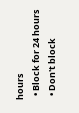hours
  • Block for 24 hours
  • Don't block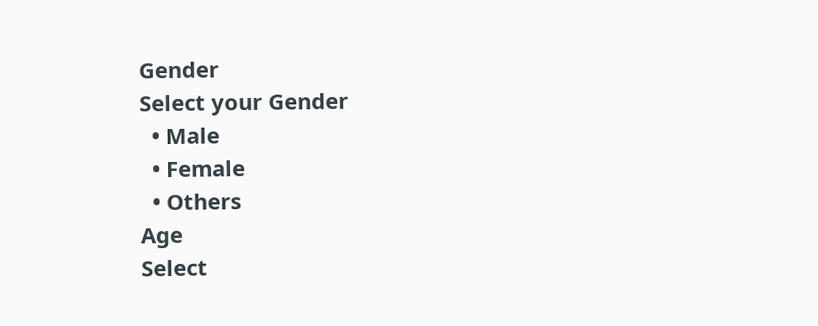Gender
Select your Gender
  • Male
  • Female
  • Others
Age
Select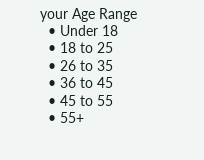your Age Range
  • Under 18
  • 18 to 25
  • 26 to 35
  • 36 to 45
  • 45 to 55
  • 55+